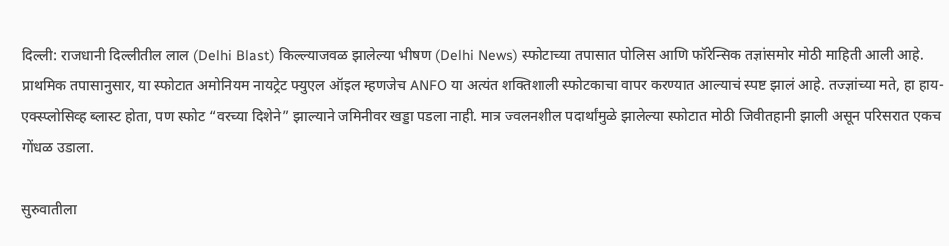दिल्ली: राजधानी दिल्लीतील लाल (Delhi Blast) किल्ल्याजवळ झालेल्या भीषण (Delhi News) स्फोटाच्या तपासात पोलिस आणि फॉरेन्सिक तज्ञांसमोर मोठी माहिती आली आहे. प्राथमिक तपासानुसार, या स्फोटात अमोनियम नायट्रेट फ्युएल ऑइल म्हणजेच ANFO या अत्यंत शक्तिशाली स्फोटकाचा वापर करण्यात आल्याचं स्पष्ट झालं आहे. तज्ज्ञांच्या मते, हा हाय-एक्स्प्लोसिव्ह ब्लास्ट होता, पण स्फोट “वरच्या दिशेने” झाल्याने जमिनीवर खड्डा पडला नाही. मात्र ज्वलनशील पदार्थांमुळे झालेल्या स्फोटात मोठी जिवीतहानी झाली असून परिसरात एकच गोंधळ उडाला.

सुरुवातीला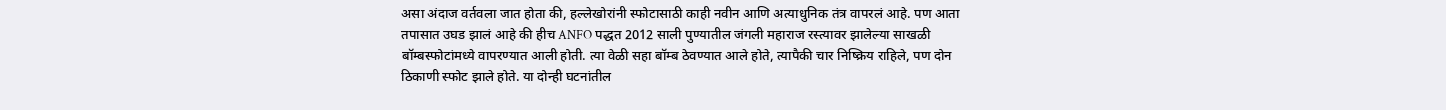असा अंदाज वर्तवला जात होता की, हल्लेखोरांनी स्फोटासाठी काही नवीन आणि अत्याधुनिक तंत्र वापरलं आहे. पण आता तपासात उघड झालं आहे की हीच ANFO पद्धत 2012 साली पुण्यातील जंगली महाराज रस्त्यावर झालेल्या साखळी बॉम्बस्फोटांमध्ये वापरण्यात आली होती. त्या वेळी सहा बॉम्ब ठेवण्यात आले होते, त्यापैकी चार निष्क्रिय राहिले, पण दोन ठिकाणी स्फोट झाले होते. या दोन्ही घटनांतील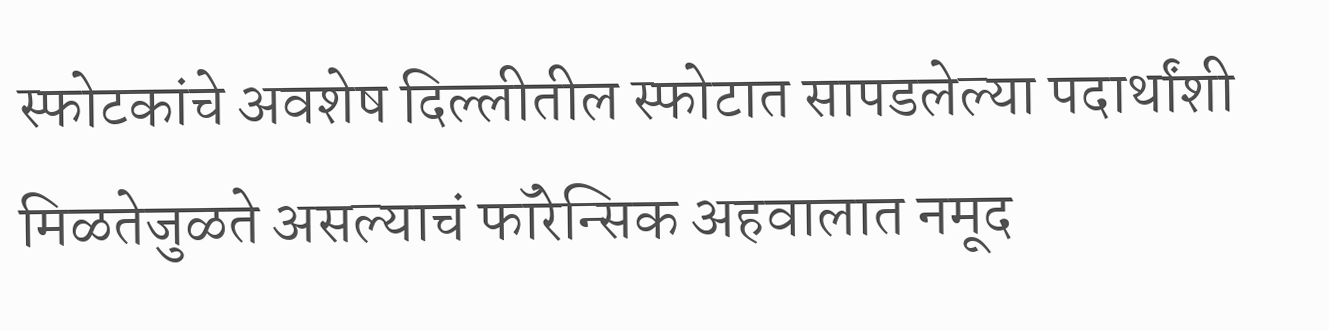स्फोटकांचे अवशेष दिल्लीतील स्फोटात सापडलेल्या पदार्थांशी मिळतेजुळते असल्याचं फॉरेन्सिक अहवालात नमूद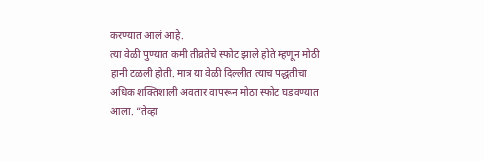करण्यात आलं आहे.
त्या वेळी पुण्यात कमी तीव्रतेचे स्फोट झाले होते म्हणून मोठी हानी टळली होती. मात्र या वेळी दिल्लीत त्याच पद्धतीचा अधिक शक्तिशाली अवतार वापरून मोठा स्फोट घडवण्यात आला. “तेव्हा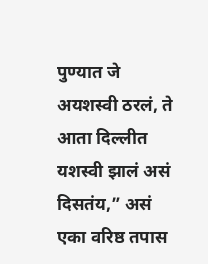पुण्यात जे अयशस्वी ठरलं, ते आता दिल्लीत यशस्वी झालं असं दिसतंय,” असं एका वरिष्ठ तपास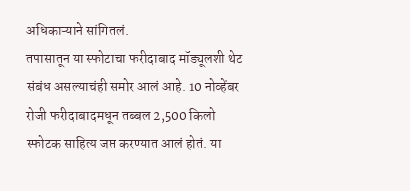अधिकाऱ्याने सांगितलं.
तपासातून या स्फोटाचा फरीदाबाद मॉड्यूलशी थेट संबंध असल्याचंही समोर आलं आहे. 10 नोव्हेंबर रोजी फरीदाबादमधून तब्बल 2,500 किलो स्फोटक साहित्य जप्त करण्यात आलं होतं. या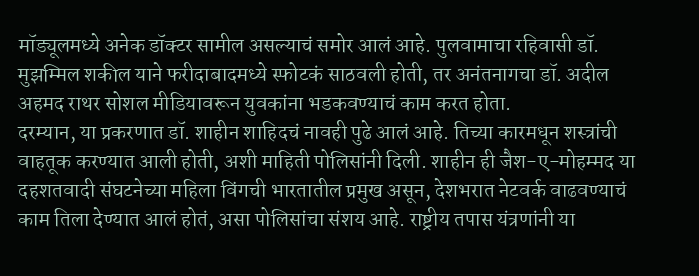मॉड्यूलमध्ये अनेक डॉक्टर सामील असल्याचं समोर आलं आहे. पुलवामाचा रहिवासी डॉ. मुझम्मिल शकील याने फरीदाबादमध्ये स्फोटकं साठवली होती, तर अनंतनागचा डॉ. अदील अहमद राथर सोशल मीडियावरून युवकांना भडकवण्याचं काम करत होता.
दरम्यान, या प्रकरणात डॉ. शाहीन शाहिदचं नावही पुढे आलं आहे. तिच्या कारमधून शस्त्रांची वाहतूक करण्यात आली होती, अशी माहिती पोलिसांनी दिली. शाहीन ही जैश-ए-मोहम्मद या दहशतवादी संघटनेच्या महिला विंगची भारतातील प्रमुख असून, देशभरात नेटवर्क वाढवण्याचं काम तिला देण्यात आलं होतं, असा पोलिसांचा संशय आहे. राष्ट्रीय तपास यंत्रणांनी या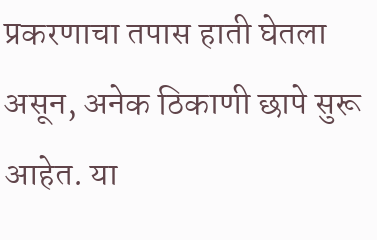प्रकरणाचा तपास हाती घेतला असून, अनेक ठिकाणी छापे सुरू आहेत. या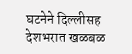घटनेने दिल्लीसह देशभरात खळबळ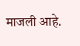माजली आहे.